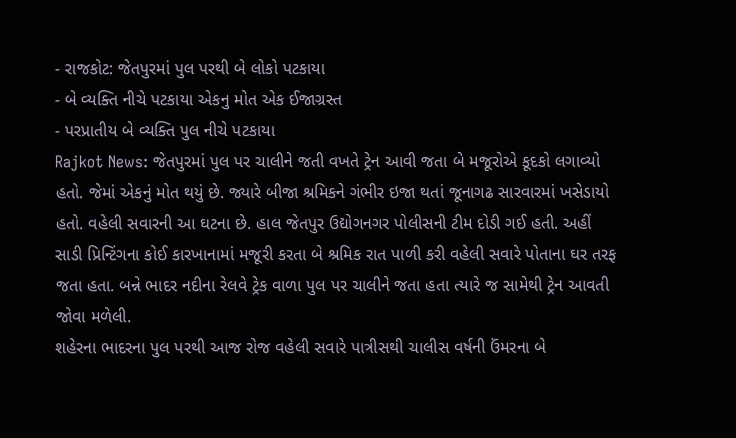- રાજકોટ: જેતપુરમાં પુલ પરથી બે લોકો પટકાયા
- બે વ્યક્તિ નીચે પટકાયા એકનુ મોત એક ઈજાગ્રસ્ત
- પરપ્રાતીય બે વ્યક્તિ પુલ નીચે પટકાયા
Rajkot News: જેતપુરમાં પુલ પર ચાલીને જતી વખતે ટ્રેન આવી જતા બે મજૂરોએ કૂદકો લગાવ્યો હતો. જેમાં એકનું મોત થયું છે. જ્યારે બીજા શ્રમિકને ગંભીર ઇજા થતાં જૂનાગઢ સારવારમાં ખસેડાયો હતો. વહેલી સવારની આ ઘટના છે. હાલ જેતપુર ઉદ્યોગનગર પોલીસની ટીમ દોડી ગઈ હતી. અહીં સાડી પ્રિન્ટિંગના કોઈ કારખાનામાં મજૂરી કરતા બે શ્રમિક રાત પાળી કરી વહેલી સવારે પોતાના ઘર તરફ જતા હતા. બન્ને ભાદર નદીના રેલવે ટ્રેક વાળા પુલ પર ચાલીને જતા હતા ત્યારે જ સામેથી ટ્રેન આવતી જોવા મળેલી.
શહેરના ભાદરના પુલ પરથી આજ રોજ વહેલી સવારે પાત્રીસથી ચાલીસ વર્ષની ઉંમરના બે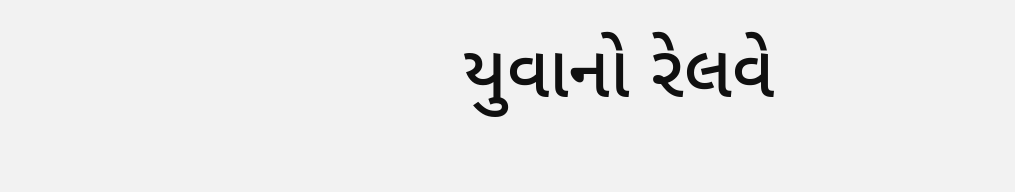યુવાનો રેલવે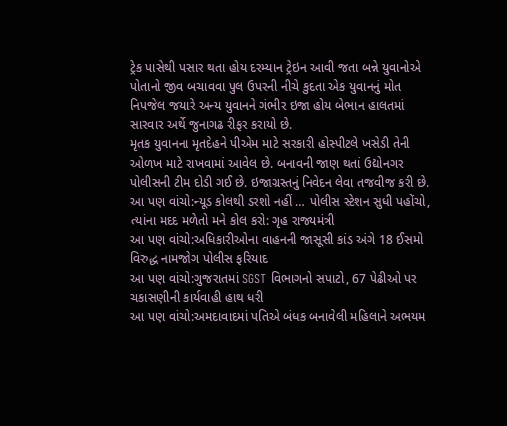ટ્રેક પાસેથી પસાર થતા હોય દરમ્યાન ટ્રેઇન આવી જતા બન્ને યુવાનોએ પોતાનો જીવ બચાવવા પુલ ઉપરની નીચે કુદતા એક યુવાનનું મોત નિપજેલ જયારે અન્ય યુવાનને ગંભીર ઇજા હોય બેભાન હાલતમાં સારવાર અર્થે જુનાગઢ રીફર કરાયો છે.
મૃતક યુવાનના મૃતદેહને પીએમ માટે સરકારી હોસ્પીટલે ખસેડી તેની ઓળખ માટે રાખવામાં આવેલ છે. બનાવની જાણ થતાં ઉદ્યોનગર પોલીસની ટીમ દોડી ગઈ છે. ઇજાગ્રસ્તનું નિવેદન લેવા તજવીજ કરી છે.
આ પણ વાંચો:ન્યૂડ કોલથી ડરશો નહીં … પોલીસ સ્ટેશન સુધી પહોંચો, ત્યાંના મદદ મળેતો મને કોલ કરો: ગૃહ રાજ્યમંત્રી
આ પણ વાંચો:અધિકારીઓના વાહનની જાસૂસી કાંડ અંગે 18 ઈસમો વિરુદ્ધ નામજોગ પોલીસ ફરિયાદ
આ પણ વાંચો:ગુજરાતમાં SGST વિભાગનો સપાટો, 67 પેઢીઓ પર ચકાસણીની કાર્યવાહી હાથ ધરી
આ પણ વાંચો:અમદાવાદમાં પતિએ બંધક બનાવેલી મહિલાને અભયમ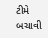ટીમે બચાવી